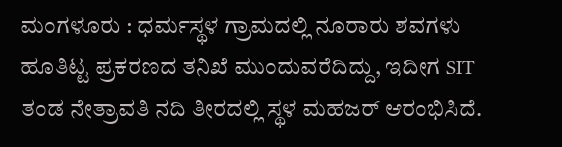ಮಂಗಳೂರು : ಧರ್ಮಸ್ಥಳ ಗ್ರಾಮದಲ್ಲಿ ನೂರಾರು ಶವಗಳು ಹೂತಿಟ್ಟ ಪ್ರಕರಣದ ತನಿಖೆ ಮುಂದುವರೆದಿದ್ದು, ಇದೀಗ SIT ತಂಡ ನೇತ್ರಾವತಿ ನದಿ ತೀರದಲ್ಲಿ ಸ್ಥಳ ಮಹಜರ್ ಆರಂಭಿಸಿದೆ.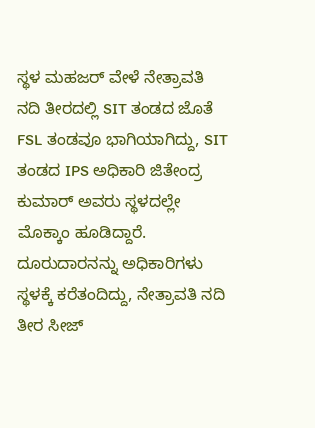ಸ್ಥಳ ಮಹಜರ್ ವೇಳೆ ನೇತ್ರಾವತಿ ನದಿ ತೀರದಲ್ಲಿ SIT ತಂಡದ ಜೊತೆ FSL ತಂಡವೂ ಭಾಗಿಯಾಗಿದ್ದು, SIT ತಂಡದ IPS ಅಧಿಕಾರಿ ಜಿತೇಂದ್ರ ಕುಮಾರ್ ಅವರು ಸ್ಥಳದಲ್ಲೇ ಮೊಕ್ಕಾಂ ಹೂಡಿದ್ದಾರೆ. ದೂರುದಾರನನ್ನು ಅಧಿಕಾರಿಗಳು ಸ್ಥಳಕ್ಕೆ ಕರೆತಂದಿದ್ದು, ನೇತ್ರಾವತಿ ನದಿ ತೀರ ಸೀಜ್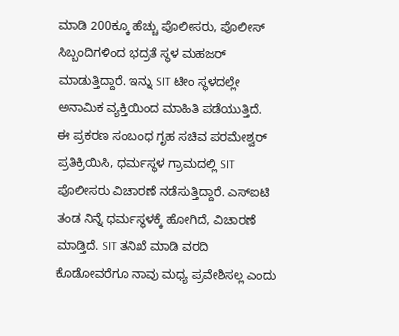ಮಾಡಿ 200ಕ್ಕೂ ಹೆಚ್ಚು ಪೊಲೀಸರು, ಪೊಲೀಸ್ ಸಿಬ್ಬಂದಿಗಳಿಂದ ಭದ್ರತೆ ಸ್ಥಳ ಮಹಜರ್ ಮಾಡುತ್ತಿದ್ದಾರೆ. ಇನ್ನು SIT ಟೀಂ ಸ್ಥಳದಲ್ಲೇ ಅನಾಮಿಕ ವ್ಯಕ್ತಿಯಿಂದ ಮಾಹಿತಿ ಪಡೆಯುತ್ತಿದೆ.
ಈ ಪ್ರಕರಣ ಸಂಬಂಧ ಗೃಹ ಸಚಿವ ಪರಮೇಶ್ವರ್ ಪ್ರತಿಕ್ರಿಯಿಸಿ, ಧರ್ಮಸ್ಥಳ ಗ್ರಾಮದಲ್ಲಿ SIT ಪೊಲೀಸರು ವಿಚಾರಣೆ ನಡೆಸುತ್ತಿದ್ದಾರೆ. ಎಸ್ಐಟಿ ತಂಡ ನಿನ್ನೆ ಧರ್ಮಸ್ಥಳಕ್ಕೆ ಹೋಗಿದೆ, ವಿಚಾರಣೆ ಮಾಡ್ತಿದೆ. SIT ತನಿಖೆ ಮಾಡಿ ವರದಿ ಕೊಡೋವರೆಗೂ ನಾವು ಮಧ್ಯ ಪ್ರವೇಶಿಸಲ್ಲ ಎಂದು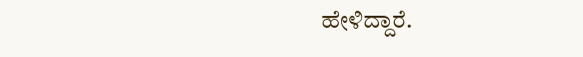ಹೇಳಿದ್ದಾರೆ.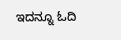ಇದನ್ನೂ ಓದಿ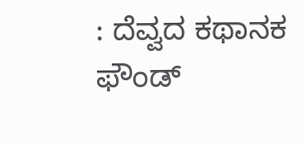: ದೆವ್ವದ ಕಥಾನಕ ಫೌಂಡ್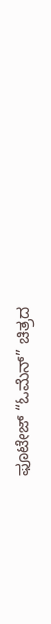ಫೂಟೇಜ್ “ಓಮೆನ್” ಚಿತ್ರದ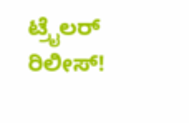ಟ್ರೈಲರ್ ರಿಲೀಸ್!